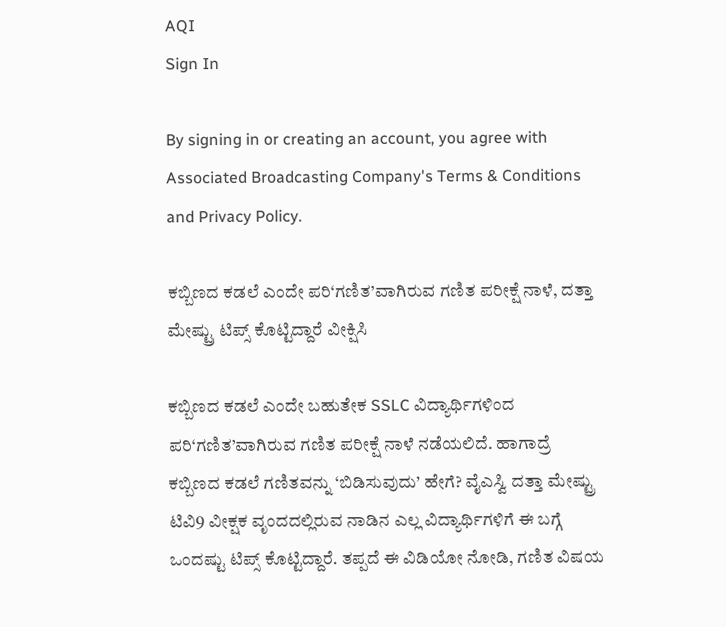AQI
Sign In

By signing in or creating an account, you agree with Associated Broadcasting Company's Terms & Conditions and Privacy Policy.

ಕಬ್ಬಿಣದ ಕಡಲೆ ಎಂದೇ ಪರಿ‘ಗಣಿತ’ವಾಗಿರುವ ಗಣಿತ ಪರೀಕ್ಷೆ ನಾಳೆ, ದತ್ತಾ ಮೇಷ್ಟ್ರು ಟಿಪ್ಸ್ ಕೊಟ್ಟಿದ್ದಾರೆ ವೀಕ್ಷಿಸಿ

ಕಬ್ಬಿಣದ ಕಡಲೆ ಎಂದೇ ಬಹುತೇಕ SSLC ವಿದ್ಯಾರ್ಥಿಗಳಿಂದ ಪರಿ‘ಗಣಿತ’ವಾಗಿರುವ ಗಣಿತ ಪರೀಕ್ಷೆ ನಾಳೆ ನಡೆಯಲಿದೆ. ಹಾಗಾದ್ರೆ ಕಬ್ಬಿಣದ ಕಡಲೆ ಗಣಿತವನ್ನು ‘ಬಿಡಿಸುವುದು’ ಹೇಗೆ? ವೈಎಸ್ವಿ ದತ್ತಾ ಮೇಷ್ಟ್ರು ಟಿವಿ9 ವೀಕ್ಷಕ ವೃಂದದಲ್ಲಿರುವ ನಾಡಿನ ಎಲ್ಲ ವಿದ್ಯಾರ್ಥಿಗಳಿಗೆ ಈ ಬಗ್ಗೆ ಒಂದಷ್ಟು ಟಿಪ್ಸ್ ಕೊಟ್ಟಿದ್ದಾರೆ. ತಪ್ಪದೆ ಈ ವಿಡಿಯೋ ನೋಡಿ, ಗಣಿತ ವಿಷಯ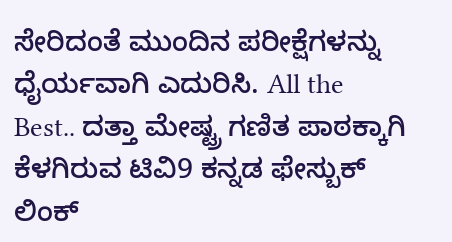ಸೇರಿದಂತೆ ಮುಂದಿನ ಪರೀಕ್ಷೆಗಳನ್ನು ಧೈರ್ಯವಾಗಿ ಎದುರಿಸಿ. All the Best.. ದತ್ತಾ ಮೇಷ್ಟ್ರ ಗಣಿತ ಪಾಠಕ್ಕಾಗಿ ಕೆಳಗಿರುವ ಟಿವಿ9 ಕನ್ನಡ ಫೇಸ್ಬುಕ್ ಲಿಂಕ್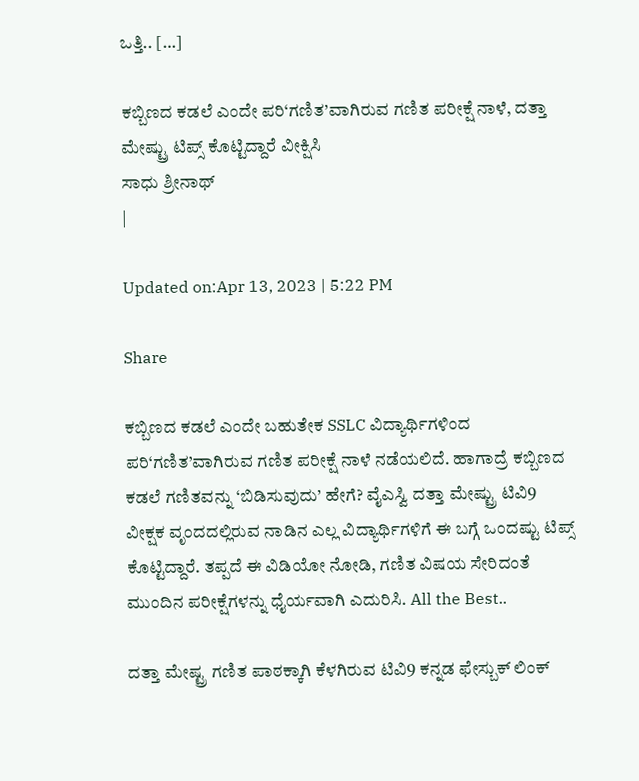ಒತ್ತಿ.. […]

ಕಬ್ಬಿಣದ ಕಡಲೆ ಎಂದೇ ಪರಿ‘ಗಣಿತ’ವಾಗಿರುವ ಗಣಿತ ಪರೀಕ್ಷೆ ನಾಳೆ, ದತ್ತಾ ಮೇಷ್ಟ್ರು ಟಿಪ್ಸ್ ಕೊಟ್ಟಿದ್ದಾರೆ ವೀಕ್ಷಿಸಿ
ಸಾಧು ಶ್ರೀನಾಥ್
|

Updated on:Apr 13, 2023 | 5:22 PM

Share

ಕಬ್ಬಿಣದ ಕಡಲೆ ಎಂದೇ ಬಹುತೇಕ SSLC ವಿದ್ಯಾರ್ಥಿಗಳಿಂದ ಪರಿ‘ಗಣಿತ’ವಾಗಿರುವ ಗಣಿತ ಪರೀಕ್ಷೆ ನಾಳೆ ನಡೆಯಲಿದೆ. ಹಾಗಾದ್ರೆ ಕಬ್ಬಿಣದ ಕಡಲೆ ಗಣಿತವನ್ನು ‘ಬಿಡಿಸುವುದು’ ಹೇಗೆ? ವೈಎಸ್ವಿ ದತ್ತಾ ಮೇಷ್ಟ್ರು ಟಿವಿ9 ವೀಕ್ಷಕ ವೃಂದದಲ್ಲಿರುವ ನಾಡಿನ ಎಲ್ಲ ವಿದ್ಯಾರ್ಥಿಗಳಿಗೆ ಈ ಬಗ್ಗೆ ಒಂದಷ್ಟು ಟಿಪ್ಸ್ ಕೊಟ್ಟಿದ್ದಾರೆ. ತಪ್ಪದೆ ಈ ವಿಡಿಯೋ ನೋಡಿ, ಗಣಿತ ವಿಷಯ ಸೇರಿದಂತೆ ಮುಂದಿನ ಪರೀಕ್ಷೆಗಳನ್ನು ಧೈರ್ಯವಾಗಿ ಎದುರಿಸಿ. All the Best..

ದತ್ತಾ ಮೇಷ್ಟ್ರ ಗಣಿತ ಪಾಠಕ್ಕಾಗಿ ಕೆಳಗಿರುವ ಟಿವಿ9 ಕನ್ನಡ ಫೇಸ್ಬುಕ್ ಲಿಂಕ್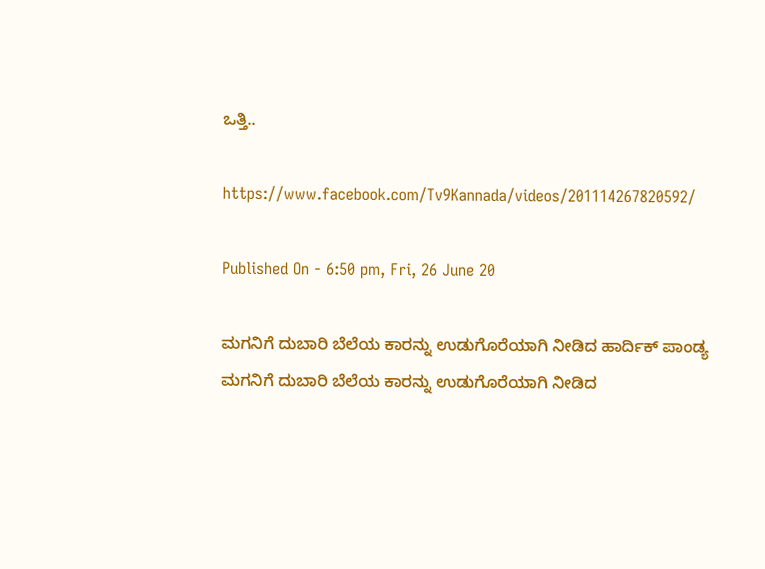ಒತ್ತಿ..

https://www.facebook.com/Tv9Kannada/videos/201114267820592/

Published On - 6:50 pm, Fri, 26 June 20

ಮಗನಿಗೆ ದುಬಾರಿ ಬೆಲೆಯ ಕಾರನ್ನು ಉಡುಗೊರೆಯಾಗಿ ನೀಡಿದ ಹಾರ್ದಿಕ್ ಪಾಂಡ್ಯ
ಮಗನಿಗೆ ದುಬಾರಿ ಬೆಲೆಯ ಕಾರನ್ನು ಉಡುಗೊರೆಯಾಗಿ ನೀಡಿದ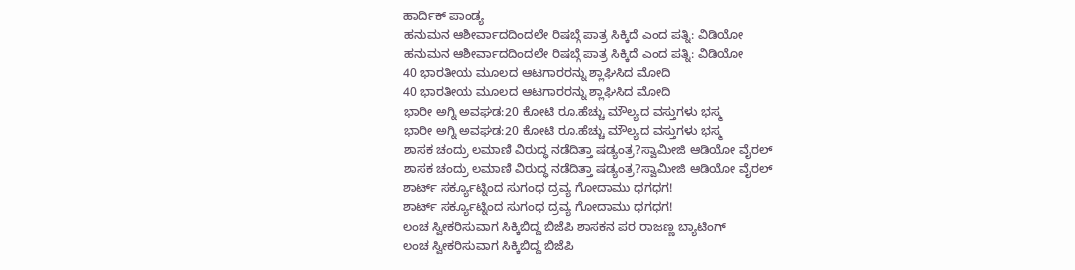ಹಾರ್ದಿಕ್ ಪಾಂಡ್ಯ
ಹನುಮನ ಆಶೀರ್ವಾದದಿಂದಲೇ ರಿಷಬ್ಗೆ ಪಾತ್ರ ಸಿಕ್ಕಿದೆ ಎಂದ ಪತ್ನಿ: ವಿಡಿಯೋ
ಹನುಮನ ಆಶೀರ್ವಾದದಿಂದಲೇ ರಿಷಬ್ಗೆ ಪಾತ್ರ ಸಿಕ್ಕಿದೆ ಎಂದ ಪತ್ನಿ: ವಿಡಿಯೋ
40 ಭಾರತೀಯ ಮೂಲದ ಆಟಗಾರರನ್ನು ಶ್ಲಾಘಿಸಿದ ಮೋದಿ
40 ಭಾರತೀಯ ಮೂಲದ ಆಟಗಾರರನ್ನು ಶ್ಲಾಘಿಸಿದ ಮೋದಿ
ಭಾರೀ ಅಗ್ನಿ ಅವಘಡ:20 ಕೋಟಿ ರೂ.ಹೆಚ್ಚು ಮೌಲ್ಯದ ವಸ್ತುಗಳು ಭಸ್ಮ
ಭಾರೀ ಅಗ್ನಿ ಅವಘಡ:20 ಕೋಟಿ ರೂ.ಹೆಚ್ಚು ಮೌಲ್ಯದ ವಸ್ತುಗಳು ಭಸ್ಮ
ಶಾಸಕ ಚಂದ್ರು ಲಮಾಣಿ ವಿರುದ್ಧ ನಡೆದಿತ್ತಾ ಷಡ್ಯಂತ್ರ?ಸ್ವಾಮೀಜಿ ಆಡಿಯೋ ವೈರಲ್
ಶಾಸಕ ಚಂದ್ರು ಲಮಾಣಿ ವಿರುದ್ಧ ನಡೆದಿತ್ತಾ ಷಡ್ಯಂತ್ರ?ಸ್ವಾಮೀಜಿ ಆಡಿಯೋ ವೈರಲ್
ಶಾರ್ಟ್ ಸರ್ಕ್ಯೂಟ್ನಿಂದ ಸುಗಂಧ ದ್ರವ್ಯ ಗೋದಾಮು ಧಗಧಗ!
ಶಾರ್ಟ್ ಸರ್ಕ್ಯೂಟ್ನಿಂದ ಸುಗಂಧ ದ್ರವ್ಯ ಗೋದಾಮು ಧಗಧಗ!
ಲಂಚ ಸ್ವೀಕರಿಸುವಾಗ ಸಿಕ್ಕಿಬಿದ್ದ ಬಿಜೆಪಿ ಶಾಸಕನ ಪರ ರಾಜಣ್ಣ ಬ್ಯಾಟಿಂಗ್
ಲಂಚ ಸ್ವೀಕರಿಸುವಾಗ ಸಿಕ್ಕಿಬಿದ್ದ ಬಿಜೆಪಿ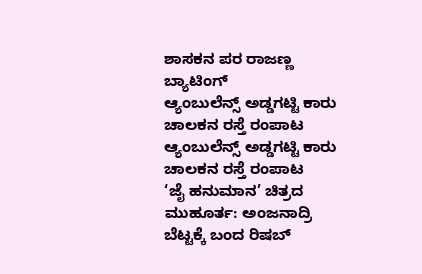ಶಾಸಕನ ಪರ ರಾಜಣ್ಣ ಬ್ಯಾಟಿಂಗ್
ಆ್ಯಂಬುಲೆನ್ಸ್ ಅಡ್ಡಗಟ್ಟಿ ಕಾರು ಚಾಲಕನ ರಸ್ತೆ ರಂಪಾಟ
ಆ್ಯಂಬುಲೆನ್ಸ್ ಅಡ್ಡಗಟ್ಟಿ ಕಾರು ಚಾಲಕನ ರಸ್ತೆ ರಂಪಾಟ
‘ಜೈ ಹನುಮಾನ’ ಚಿತ್ರದ ಮುಹೂರ್ತ: ಅಂಜನಾದ್ರಿ ಬೆಟ್ಟಕ್ಕೆ ಬಂದ ರಿಷಬ್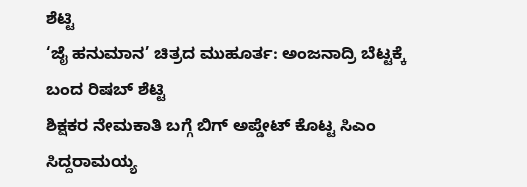ಶೆಟ್ಟಿ
‘ಜೈ ಹನುಮಾನ’ ಚಿತ್ರದ ಮುಹೂರ್ತ: ಅಂಜನಾದ್ರಿ ಬೆಟ್ಟಕ್ಕೆ ಬಂದ ರಿಷಬ್ ಶೆಟ್ಟಿ
ಶಿಕ್ಷಕರ ನೇಮಕಾತಿ ಬಗ್ಗೆ ಬಿಗ್ ಅಪ್ಡೇಟ್ ಕೊಟ್ಟ ಸಿಎಂ ಸಿದ್ದರಾಮಯ್ಯ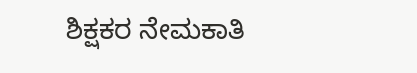ಶಿಕ್ಷಕರ ನೇಮಕಾತಿ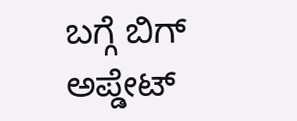ಬಗ್ಗೆ ಬಿಗ್ ಅಪ್ಡೇಟ್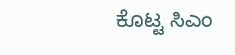ಕೊಟ್ಟ ಸಿಎಂ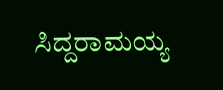ಸಿದ್ದರಾಮಯ್ಯ